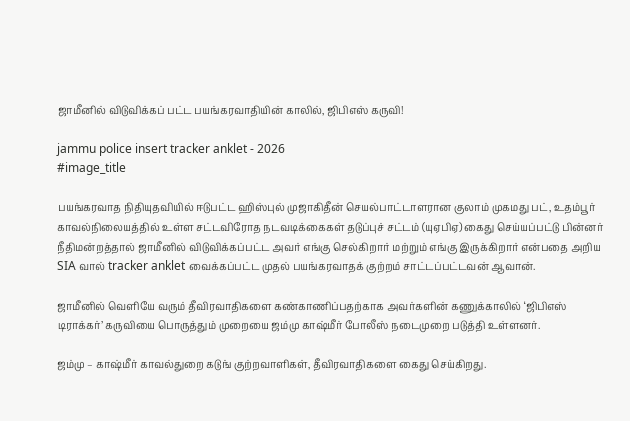ஜாமீனில் விடுவிக்கப் பட்ட பயங்கரவாதியின் காலில், ஜிபிஎஸ் கருவி!

jammu police insert tracker anklet - 2026
#image_title

பயங்கரவாத நிதியுதவியில் ஈடுபட்ட ஹிஸ்புல் முஜாகிதீன் செயல்பாட்டாளரான குலாம் முகமது பட், உதம்பூர் காவல்நிலையத்தில் உள்ள சட்டவிரோத நடவடிக்கைகள் தடுப்புச் சட்டம் (யுஏபிஏ) கைது செய்யப்பட்டு பின்னர் நீதிமன்றத்தால் ஜாமீனில் விடுவிக்கப்பட்ட அவர் எங்கு செல்கிறார் மற்றும் எங்கு இருக்கிறார் என்பதை அறிய SIA வால் tracker anklet வைக்கப்பட்ட முதல் பயங்கரவாதக் குற்றம் சாட்டப்பட்டவன் ஆவான்.

ஜாமீனில் வெளியே வரும் தீவிரவாதிகளை கண்காணிப்பதற்காக அவர்களின் கணுக்காலில் ‘ஜிபிஎஸ் டிராக்கர்’ கருவியை பொருத்தும் முறையை ஜம்மு காஷ்மீர் போலீஸ் நடைமுறை படுத்தி உள்ளனர்.

ஜம்மு – காஷ்மீர் காவல்துறை கடுங் குற்றவாளிகள், தீவிரவாதிகளை கைது செய்கிறது.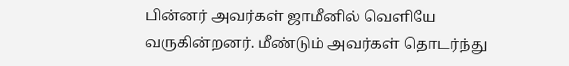பின்னர் அவர்கள் ஜாமீனில் வெளியே வருகின்றனர். மீண்டும் அவர்கள் தொடர்ந்து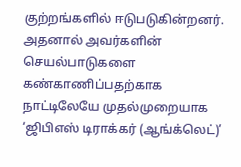குற்றங்களில் ஈடுபடுகின்றனர். அதனால் அவர்களின் செயல்பாடுகளை கண்காணிப்பதற்காக நாட்டிலேயே முதல்முறையாக ‘ஜிபிஎஸ் டிராக்கர் (ஆங்க்லெட்)’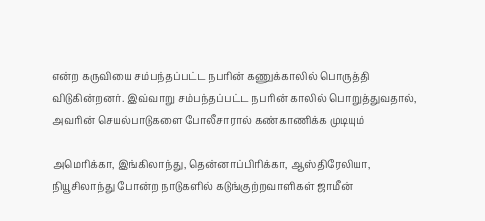என்ற கருவியை சம்பந்தப்பட்ட நபரின் கணுக்காலில் பொருத்தி விடுகின்றனர். இவ்வாறு சம்பந்தப்பட்ட நபரின் காலில் பொறுத்துவதால், அவரின் செயல்பாடுகளை போலீசாரால் கண்காணிக்க முடியும்

அமெரிக்கா, இங்கிலாந்து, தென்னாப்பிரிக்கா, ஆஸ்திரேலியா, நியூசிலாந்து போன்ற நாடுகளில் கடுங்குற்றவாளிகள் ஜாமீன்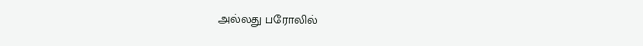அல்லது பரோலில்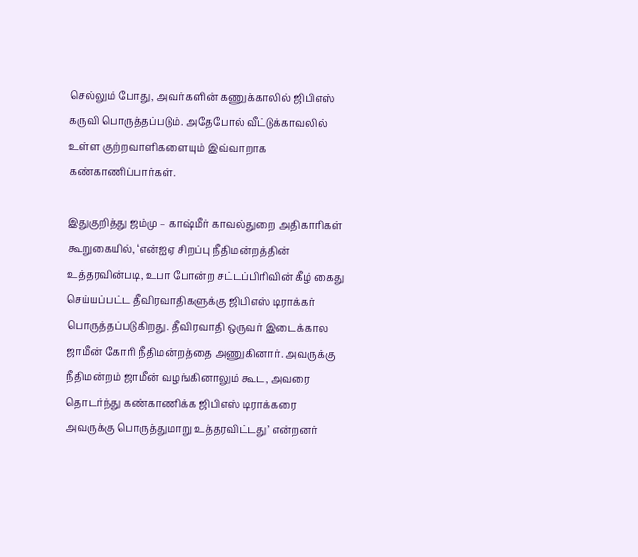செல்லும் போது, அவர்களின் கணுக்காலில் ஜிபிஎஸ் கருவி பொருத்தப்படும். அதேபோல் வீட்டுக்காவலில் உள்ள குற்றவாளிகளையும் இவ்வாறாக கண்காணிப்பார்கள்.

இதுகுறித்து ஜம்மு – காஷ்மீர் காவல்துறை அதிகாரிகள் கூறுகையில், ‘என்ஐஏ சிறப்பு நீதிமன்றத்தின் உத்தரவின்படி, உபா போன்ற சட்டப்பிரிவின் கீழ் கைது செய்யப்பட்ட தீவிரவாதிகளுக்கு ஜிபிஎஸ் டிராக்கர் பொருத்தப்படுகிறது. தீவிரவாதி ஒருவர் இடைக்கால ஜாமீன் கோரி நீதிமன்றத்தை அணுகினார். அவருக்கு நீதிமன்றம் ஜாமீன் வழங்கினாலும் கூட, அவரை தொடர்ந்து கண்காணிக்க ஜிபிஎஸ் டிராக்கரை அவருக்கு பொருத்துமாறு உத்தரவிட்டது’ என்றனர்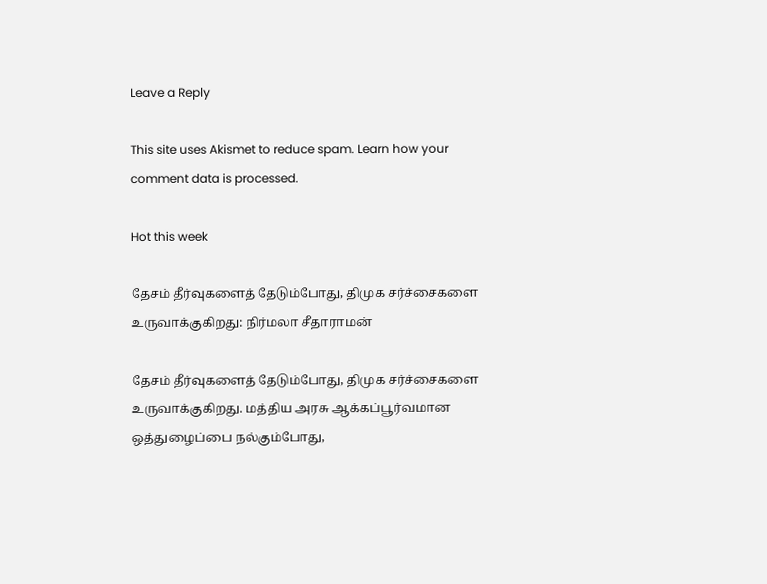Leave a Reply

This site uses Akismet to reduce spam. Learn how your comment data is processed.

Hot this week

தேசம் தீர்வுகளைத் தேடும்போது, திமுக சர்ச்சைகளை உருவாக்குகிறது: நிர்மலா சீதாராமன்

தேசம் தீர்வுகளைத் தேடும்போது, திமுக சர்ச்சைகளை உருவாக்குகிறது. மத்திய அரசு ஆக்கப்பூர்வமான ஒத்துழைப்பை நல்கும்போது,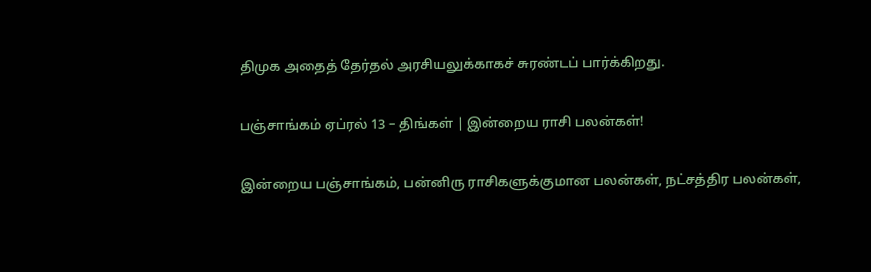திமுக அதைத் தேர்தல் அரசியலுக்காகச் சுரண்டப் பார்க்கிறது.

பஞ்சாங்கம் ஏப்ரல் 13 – திங்கள் | இன்றைய ராசி பலன்கள்!

இன்றைய பஞ்சாங்கம், பன்னிரு ராசிகளுக்குமான பலன்கள், நட்சத்திர பலன்கள்,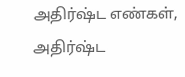அதிர்ஷ்ட எண்கள், அதிர்ஷ்ட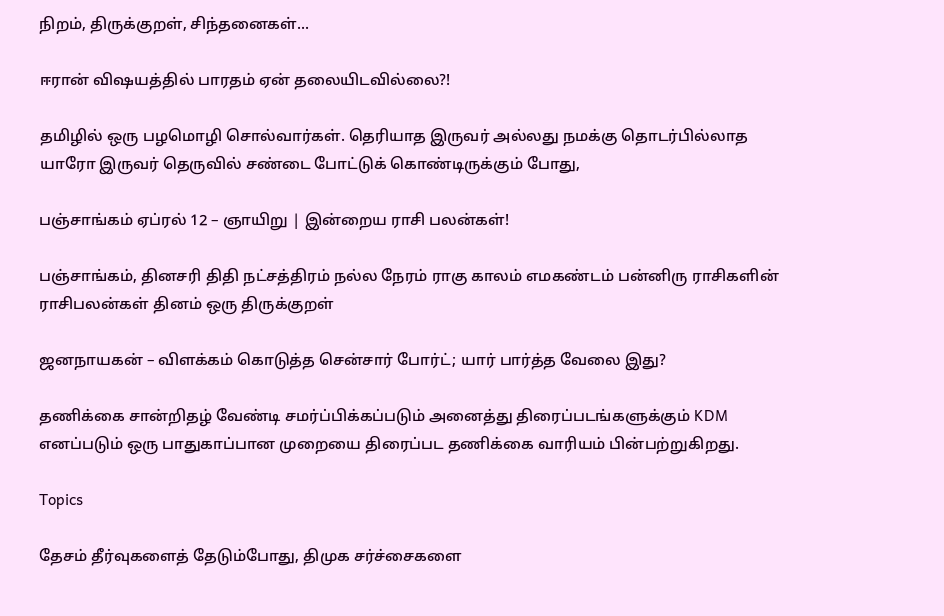நிறம், திருக்குறள், சிந்தனைகள்...

ஈரான் விஷயத்தில் பாரதம் ஏன் தலையிடவில்லை?!

தமிழில் ஒரு பழமொழி சொல்வார்கள். தெரியாத இருவர் அல்லது நமக்கு தொடர்பில்லாத யாரோ இருவர் தெருவில் சண்டை போட்டுக் கொண்டிருக்கும் போது,

பஞ்சாங்கம் ஏப்ரல் 12 – ஞாயிறு | இன்றைய ராசி பலன்கள்!

பஞ்சாங்கம், தினசரி திதி நட்சத்திரம் நல்ல நேரம் ராகு காலம் எமகண்டம் பன்னிரு ராசிகளின் ராசிபலன்கள் தினம் ஒரு திருக்குறள்

ஜனநாயகன் – விளக்கம் கொடுத்த சென்சார் போர்ட்; யார் பார்த்த வேலை இது?

தணிக்கை சான்றிதழ் வேண்டி சமர்ப்பிக்கப்படும் அனைத்து திரைப்படங்களுக்கும் KDM எனப்படும் ஒரு பாதுகாப்பான முறையை திரைப்பட தணிக்கை வாரியம் பின்பற்றுகிறது.

Topics

தேசம் தீர்வுகளைத் தேடும்போது, திமுக சர்ச்சைகளை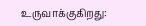உருவாக்குகிறது: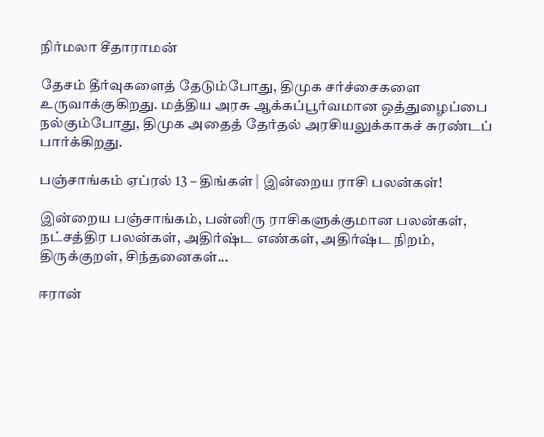நிர்மலா சீதாராமன்

தேசம் தீர்வுகளைத் தேடும்போது, திமுக சர்ச்சைகளை உருவாக்குகிறது. மத்திய அரசு ஆக்கப்பூர்வமான ஒத்துழைப்பை நல்கும்போது, திமுக அதைத் தேர்தல் அரசியலுக்காகச் சுரண்டப் பார்க்கிறது.

பஞ்சாங்கம் ஏப்ரல் 13 – திங்கள் | இன்றைய ராசி பலன்கள்!

இன்றைய பஞ்சாங்கம், பன்னிரு ராசிகளுக்குமான பலன்கள், நட்சத்திர பலன்கள், அதிர்ஷ்ட எண்கள், அதிர்ஷ்ட நிறம், திருக்குறள், சிந்தனைகள்...

ஈரான்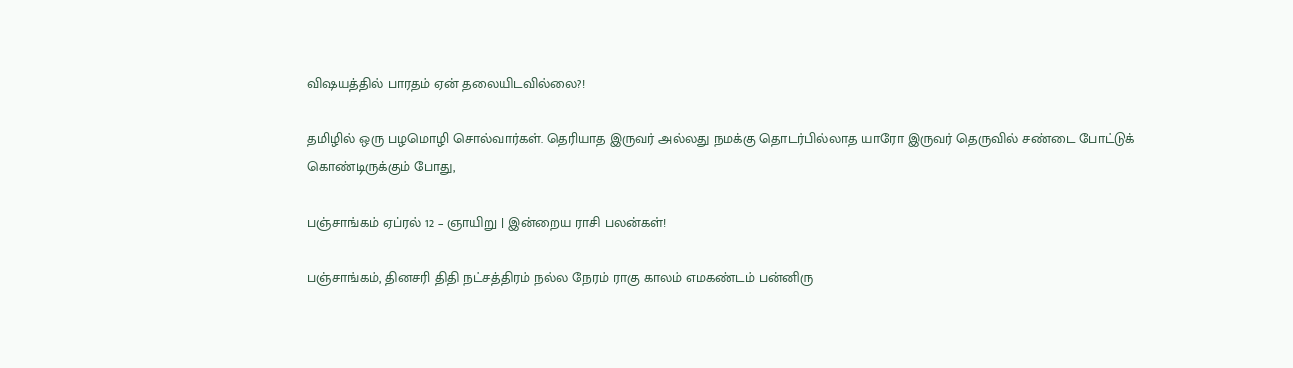விஷயத்தில் பாரதம் ஏன் தலையிடவில்லை?!

தமிழில் ஒரு பழமொழி சொல்வார்கள். தெரியாத இருவர் அல்லது நமக்கு தொடர்பில்லாத யாரோ இருவர் தெருவில் சண்டை போட்டுக் கொண்டிருக்கும் போது,

பஞ்சாங்கம் ஏப்ரல் 12 – ஞாயிறு | இன்றைய ராசி பலன்கள்!

பஞ்சாங்கம், தினசரி திதி நட்சத்திரம் நல்ல நேரம் ராகு காலம் எமகண்டம் பன்னிரு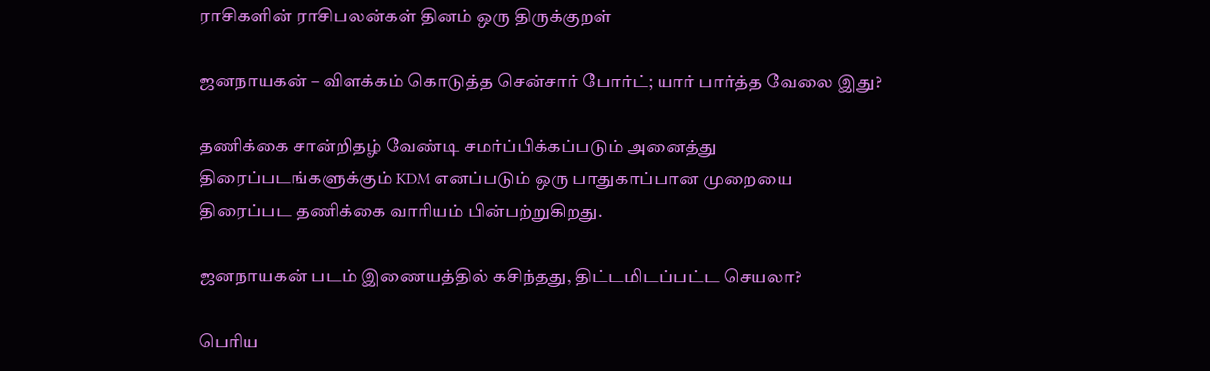ராசிகளின் ராசிபலன்கள் தினம் ஒரு திருக்குறள்

ஜனநாயகன் – விளக்கம் கொடுத்த சென்சார் போர்ட்; யார் பார்த்த வேலை இது?

தணிக்கை சான்றிதழ் வேண்டி சமர்ப்பிக்கப்படும் அனைத்து திரைப்படங்களுக்கும் KDM எனப்படும் ஒரு பாதுகாப்பான முறையை திரைப்பட தணிக்கை வாரியம் பின்பற்றுகிறது.

ஜனநாயகன் படம் இணையத்தில் கசிந்தது, திட்டமிடப்பட்ட செயலா?

பெரிய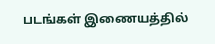படங்கள் இணையத்தில்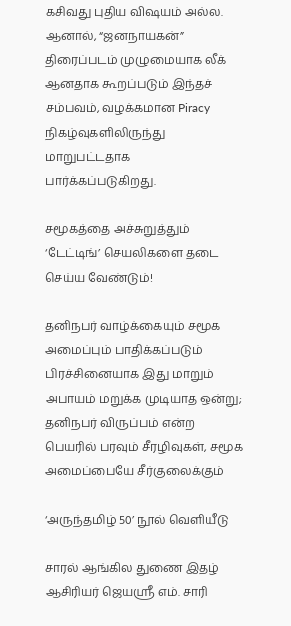கசிவது புதிய விஷயம் அல்ல. ஆனால், “ஜனநாயகன்” திரைப்படம் முழுமையாக லீக் ஆனதாக கூறப்படும் இந்தச் சம்பவம், வழக்கமான Piracy நிகழ்வுகளிலிருந்து மாறுபட்டதாக பார்க்கப்படுகிறது.

சமூகத்தை அச்சுறுத்தும் ‘டேட்டிங்’ செயலிகளை தடை செய்ய வேண்டும்!

தனிநபர் வாழ்க்கையும் சமூக அமைப்பும் பாதிக்கப்படும் பிரச்சினையாக இது மாறும் அபாயம் மறுக்க முடியாத ஒன்று; தனிநபர் விருப்பம் என்ற பெயரில் பரவும் சீரழிவுகள், சமூக அமைப்பையே சீர்குலைக்கும்

‘அருந்தமிழ் 50’ நூல் வெளியீடு

சாரல் ஆங்கில துணை இதழ் ஆசிரியர் ஜெயஸ்ரீ எம். சாரி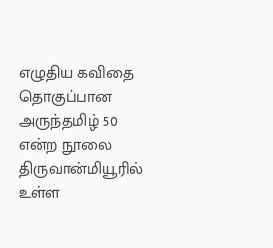எழுதிய கவிதை தொகுப்பான அருந்தமிழ் 50 என்ற நூலை திருவான்மியூரில் உள்ள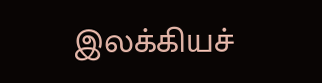இலக்கியச்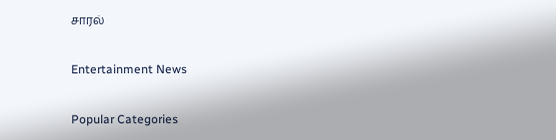சாரல்

Entertainment News

Popular Categories